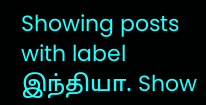Showing posts with label இந்தியா. Show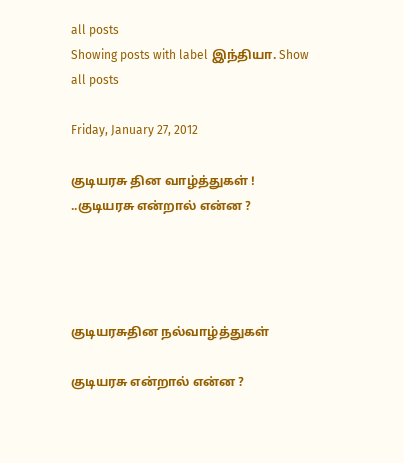all posts
Showing posts with label இந்தியா. Show all posts

Friday, January 27, 2012

குடியரசு தின வாழ்த்துகள் ! ..குடியரசு என்றால் என்ன ?




குடியரசுதின நல்வாழ்த்துகள்

குடியரசு என்றால் என்ன ?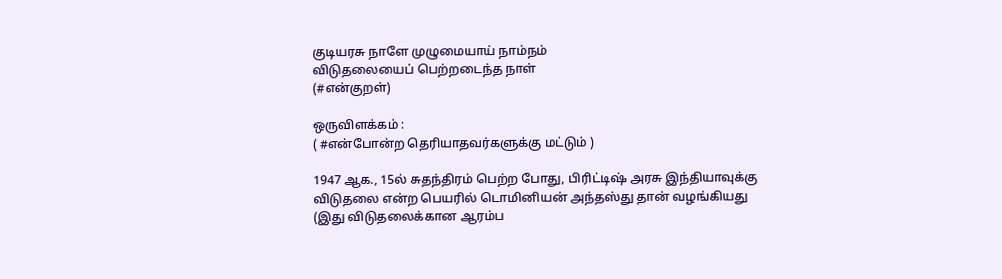குடியரசு நாளே முழுமையாய் நாம்நம்
விடுதலையைப் பெற்றடைந்த நாள்
(#என்குறள்)

ஒருவிளக்கம் :
( #என்போன்ற தெரியாதவர்களுக்கு மட்டும் )

1947 ஆக., 15ல் சுதந்திரம் பெற்ற போது, பிரிட்டிஷ் அரசு இந்தியாவுக்கு விடுதலை என்ற பெயரில் டொமினியன் அந்தஸ்து தான் வழங்கியது
(இது விடுதலைக்கான ஆரம்ப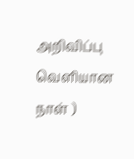அறிவிப்பு வெளியான நாள் )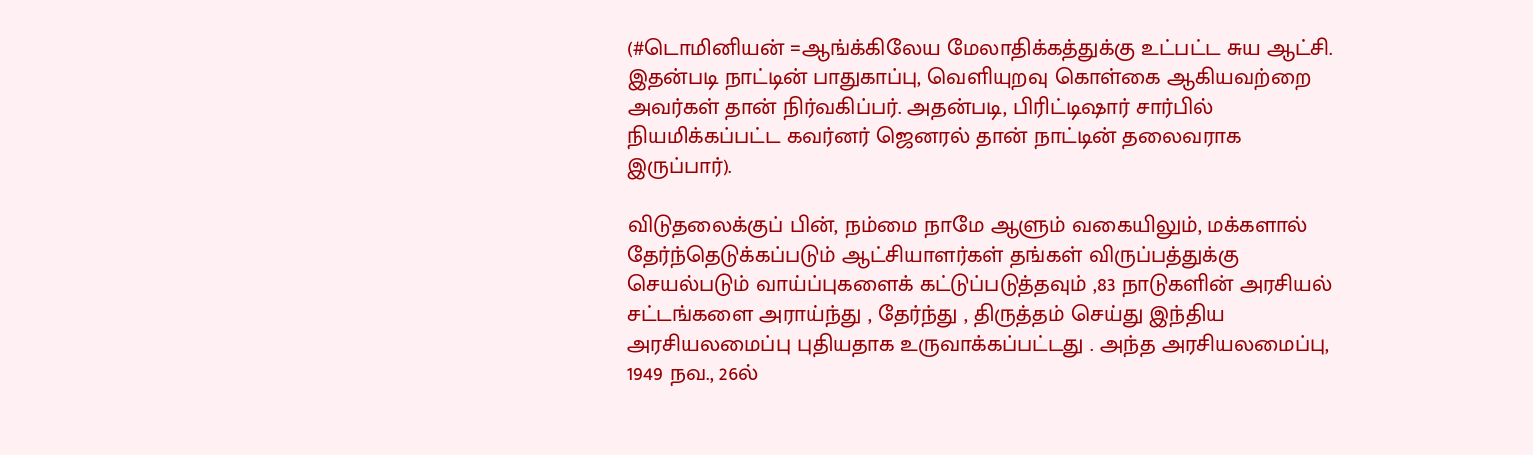(#டொமினியன் =ஆங்க்கிலேய மேலாதிக்கத்துக்கு உட்பட்ட சுய ஆட்சி. இதன்படி நாட்டின் பாதுகாப்பு, வெளியுறவு கொள்கை ஆகியவற்றை அவர்கள் தான் நிர்வகிப்பர். அதன்படி, பிரிட்டிஷார் சார்பில் நியமிக்கப்பட்ட கவர்னர் ஜெனரல் தான் நாட்டின் தலைவராக இருப்பார்).

விடுதலைக்குப் பின், நம்மை நாமே ஆளும் வகையிலும், மக்களால் தேர்ந்தெடுக்கப்படும் ஆட்சியாளர்கள் தங்கள் விருப்பத்துக்கு செயல்படும் வாய்ப்புகளைக் கட்டுப்படுத்தவும் ,83 நாடுகளின் அரசியல் சட்டங்களை அராய்ந்து , தேர்ந்து , திருத்தம் செய்து இந்திய அரசியலமைப்பு புதியதாக உருவாக்கப்பட்டது . அந்த அரசியலமைப்பு, 1949 நவ., 26ல்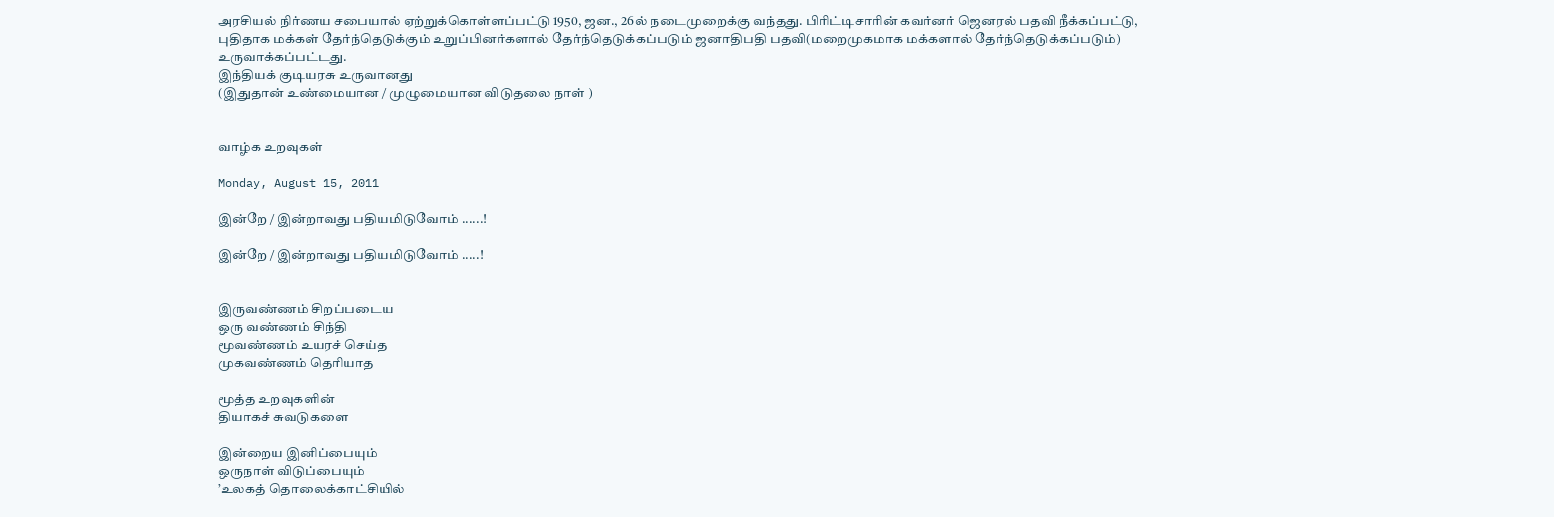அரசியல் நிர்ணய சபையால் ஏற்றுக்கொள்ளப்பட்டு 1950, ஜன., 26ல் நடைமுறைக்கு வந்தது. பிரிட்டிசாரின் கவர்னர் ஜெனரல் பதவி நீக்கப்பட்டு, புதிதாக மக்கள் தேர்ந்தெடுக்கும் உறுப்பினர்களால் தேர்ந்தெடுக்கப்படும் ஜனாதிபதி பதவி(மறைமுகமாக மக்களால் தேர்ந்தெடுக்கப்படும்) உருவாக்கப்பட்டது.
இந்தியக் குடியரசு உருவானது
(இதுதான் உண்மையான / முழுமையான விடுதலை நாள் )


வாழ்க உறவுகள்

Monday, August 15, 2011

இன்றே / இன்றாவது பதியமிடுவோம் ......!

இன்றே / இன்றாவது பதியமிடுவோம் .....!


இருவண்ணம் சிறப்படைய
ஒரு வண்ணம் சிந்தி
மூவண்ணம் உயரச் செய்த
முகவண்ணம் தெரியாத

மூத்த உறவுகளின்
தியாகச் சுவடுகளை

இன்றைய இனிப்பையும்
ஒருநாள் விடுப்பையும்
’உலகத் தொலைக்காட்சியில்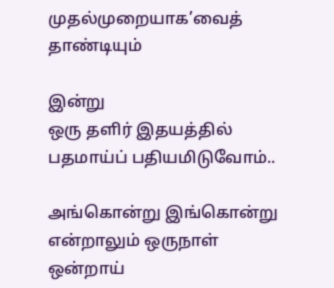முதல்முறையாக’வைத் தாண்டியும்

இன்று
ஒரு தளிர் இதயத்தில்
பதமாய்ப் பதியமிடுவோம்..

அங்கொன்று இங்கொன்று
என்றாலும் ஒருநாள்
ஒன்றாய்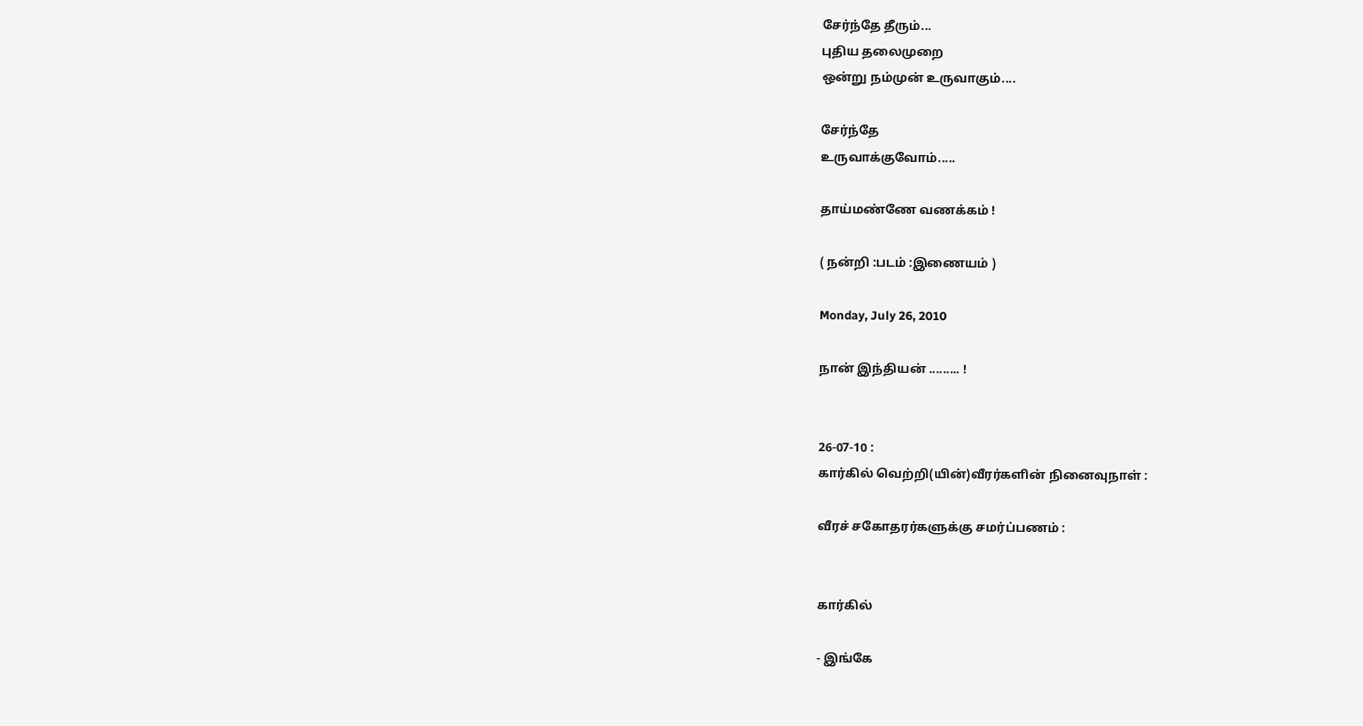சேர்ந்தே தீரும்...
புதிய தலைமுறை
ஒன்று நம்முன் உருவாகும்....

சேர்ந்தே
உருவாக்குவோம்.....

தாய்மண்ணே வணக்கம் !

( நன்றி :படம் :இணையம் )

Monday, July 26, 2010

நான் இந்தியன் ......... !


26-07-10 :
கார்கில் வெற்றி(யின்)வீரர்களின் நினைவுநாள் :

வீரச் சகோதரர்களுக்கு சமர்ப்பணம் :


கார்கில்

- இங்கே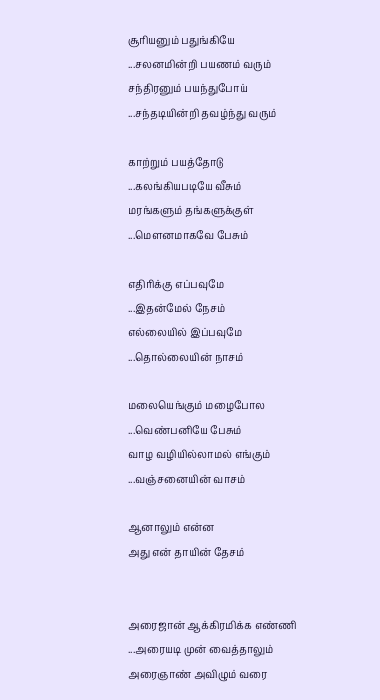சூரியனும் பதுங்கியே
...சலனமின்றி பயணம் வரும்
சந்திரனும் பயந்துபோய்
...சந்தடியின்றி தவழ்ந்து வரும்

காற்றும் பயத்தோடு
...கலங்கியபடியே வீசும்
மரங்களும் தங்களுக்குள்
...மெளனமாகவே பேசும்

எதிரிக்கு எப்பவுமே
...இதன்மேல் நேசம்
எல்லையில் இப்பவுமே
...தொல்லையின் நாசம்

மலையெங்கும் மழைபோல
...வெண்பனியே பேசும்
வாழ வழியில்லாமல் எங்கும்
...வஞ்சனையின் வாசம்

ஆனாலும் என்ன
அது என் தாயின் தேசம்


அரைஜான் ஆக்கிரமிக்க எண்ணி
...அரையடி முன் வைத்தாலும்
அரைஞாண் அவிழும் வரை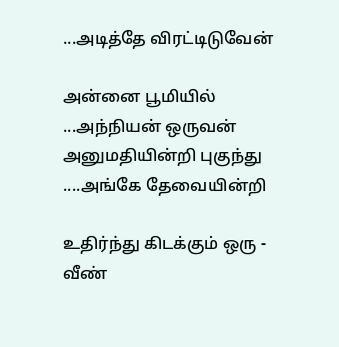...அடித்தே விரட்டிடுவேன்

அன்னை பூமியில்
...அந்நியன் ஒருவன்
அனுமதியின்றி புகுந்து
....அங்கே தேவையின்றி

உதிர்ந்து கிடக்கும் ஒரு - வீண்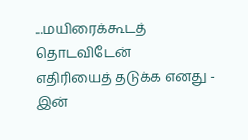...மயிரைக்கூடத் தொடவிடேன்
எதிரியைத் தடுக்க எனது - இன்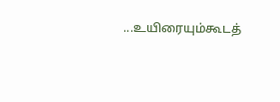...உயிரையும்கூடத்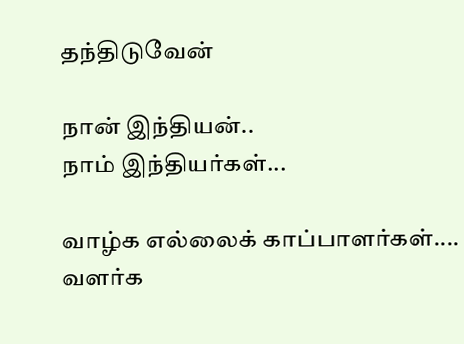தந்திடுவேன்

நான் இந்தியன்..
நாம் இந்தியர்கள்...

வாழ்க எல்லைக் காப்பாளர்கள்....
வளர்க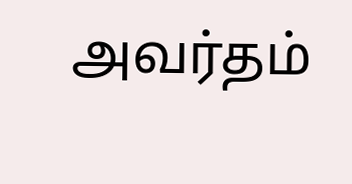அவர்தம்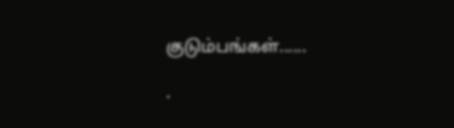குடும்பங்கள்......

.